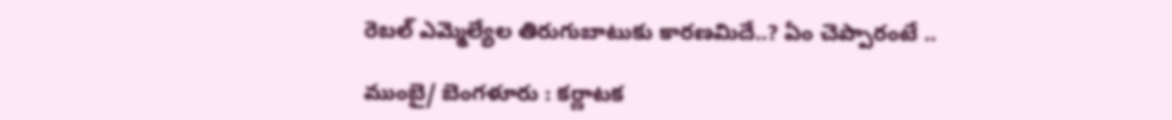రెబల్ ఎమ్మెల్యేల తిరుగుబాటుకు కారణమిదే..? ఏం చెప్పారంటే ..

ముంబై/ బెంగళూరు : కర్ణాటక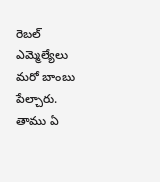రెబల్ ఎమ్మెల్యేలు మరో బాంబు పేల్చారు. తాము ఏ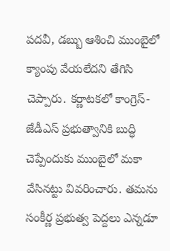పదవీ, డబ్బు ఆశించి ముంబైలో క్యాంపు వేయలేదని తేగిసి చెప్పారు. కర్ణాటకలో కాంగ్రెస్-జేడీఎస్ ప్రభుత్వానికి బుద్ధి చెప్పేందుకు ముంబైలో మకా వేసినట్టు వివరించారు. తమను సంకీర్ణ ప్రభుత్వ పెద్దలు ఎన్నడూ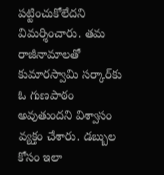పట్టించుకోలేదని విమర్శించారు. తమ రాజీనామాలతో కుమారస్వామి సర్కార్‌కు ఓ గుణపాఠం అవుతుందని విశ్వాసం వ్యక్తం చేశారు. డబ్బుల కోసం ఇలా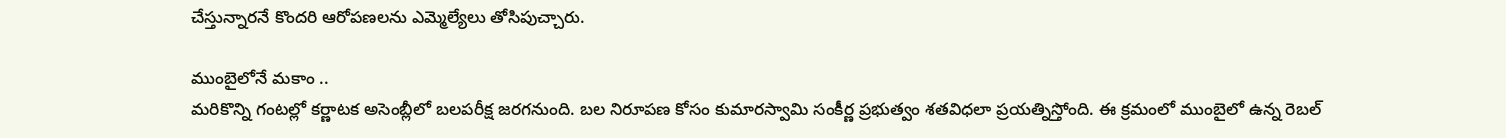చేస్తున్నారనే కొందరి ఆరోపణలను ఎమ్మెల్యేలు తోసిపుచ్చారు.

ముంబైలోనే మకాం ..
మరికొన్ని గంటల్లో కర్ణాటక అసెంబ్లీలో బలపరీక్ష జరగనుంది. బల నిరూపణ కోసం కుమారస్వామి సంకీర్ణ ప్రభుత్వం శతవిధలా ప్రయత్నిస్తోంది. ఈ క్రమంలో ముంబైలో ఉన్న రెబల్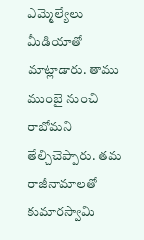ఎమ్మెల్యేలు మీడియాతో మాట్లాడారు. తాము ముంబై నుంచి రాబోమని తేల్చిచెప్పారు. తమ రాజీనామాలతో కుమారస్వామి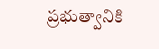ప్రభుత్వానికి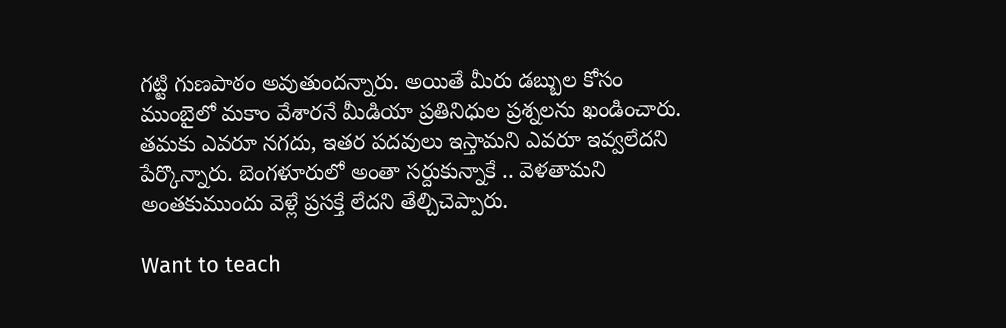గట్టి గుణపాఠం అవుతుందన్నారు. అయితే మీరు డబ్బుల కోసం ముంబైలో మకాం వేశారనే మీడియా ప్రతినిధుల ప్రశ్నలను ఖండించారు. తమకు ఎవరూ నగదు, ఇతర పదవులు ఇస్తామని ఎవరూ ఇవ్వలేదని పేర్కొన్నారు. బెంగళూరులో అంతా సర్దుకున్నాకే .. వెళతామని అంతకుముందు వెళ్లే ప్రసక్తే లేదని తేల్చిచెప్పారు.

Want to teach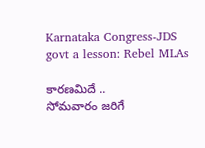Karnataka Congress-JDS govt a lesson: Rebel MLAs

కారణమిదే ..
సోమవారం జరిగే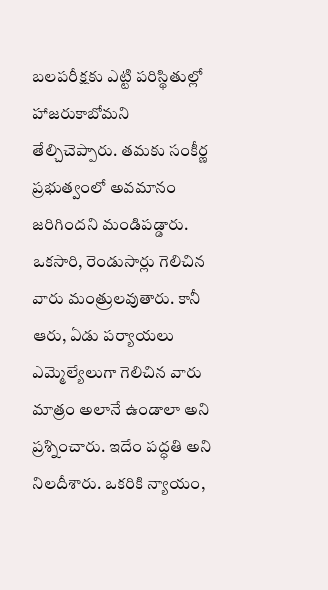బలపరీక్షకు ఎట్టి పరిస్థితుల్లో హాజరుకాబోమని తేల్చిచెప్పారు. తమకు సంకీర్ణ ప్రభుత్వంలో అవమానం జరిగిందని మండిపడ్డారు. ఒకసారి, రెండుసార్లు గెలిచిన వారు మంత్రులవుతారు. కానీ ఆరు, ఏడు పర్యాయలు ఎమ్మెల్యేలుగా గెలిచిన వారు మాత్రం అలానే ఉండాలా అని ప్రశ్నించారు. ఇదేం పద్ధతి అని నిలదీశారు. ఒకరికి న్యాయం,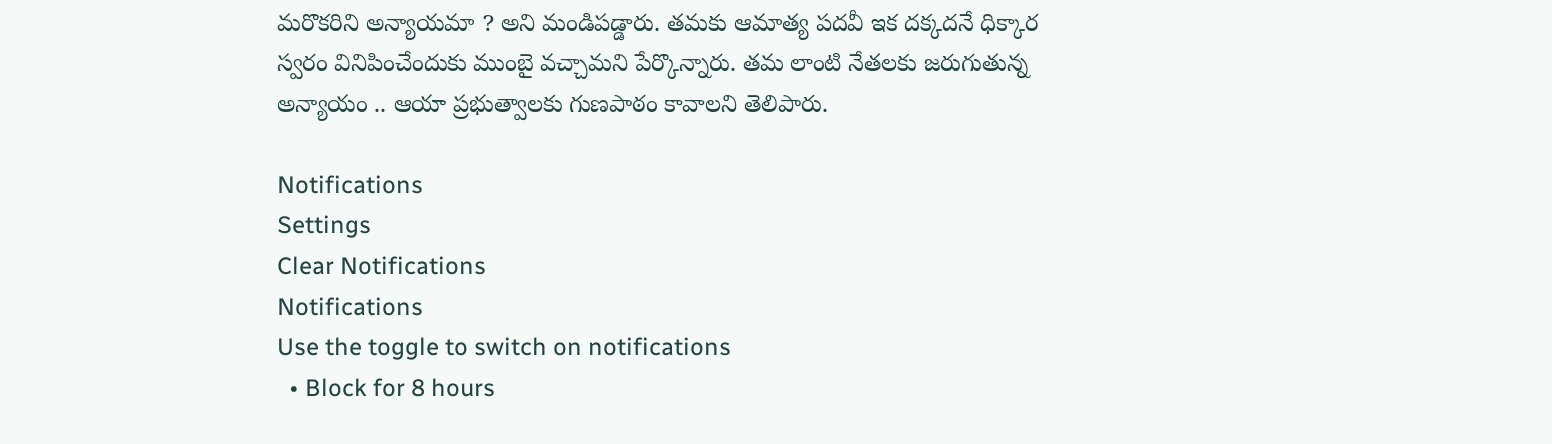మరొకరిని అన్యాయమా ? అని మండిపడ్డారు. తమకు ఆమాత్య పదవీ ఇక దక్కదనే ధిక్కార స్వరం వినిపించేందుకు ముంబై వచ్చామని పేర్కొన్నారు. తమ లాంటి నేతలకు జరుగుతున్న అన్యాయం .. ఆయా ప్రభుత్వాలకు గుణపాఠం కావాలని తెలిపారు.

Notifications
Settings
Clear Notifications
Notifications
Use the toggle to switch on notifications
  • Block for 8 hours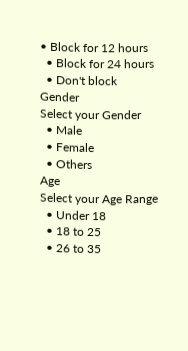• Block for 12 hours
  • Block for 24 hours
  • Don't block
Gender
Select your Gender
  • Male
  • Female
  • Others
Age
Select your Age Range
  • Under 18
  • 18 to 25
  • 26 to 35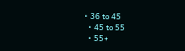• 36 to 45
  • 45 to 55
  • 55+